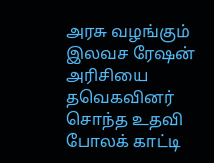அரசு வழங்கும் இலவச ரேஷன் அரிசியை தவெகவினர் சொந்த உதவி போலக் காட்டி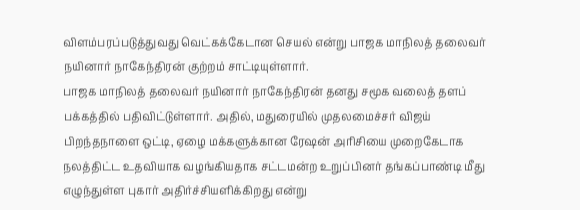விளம்பரப்படுத்துவது வெட்கக்கேடான செயல் என்று பாஜக மாநிலத் தலைவர் நயினார் நாகேந்திரன் குற்றம் சாட்டியுள்ளார்.
பாஜக மாநிலத் தலைவர் நயினார் நாகேந்திரன் தனது சமூக வலைத் தளப் பக்கத்தில் பதிவிட்டுள்ளார். அதில், மதுரையில் முதலமைச்சர் விஜய் பிறந்தநாளை ஒட்டி, ஏழை மக்களுக்கான ரேஷன் அரிசியை முறைகேடாக நலத்திட்ட உதவியாக வழங்கியதாக சட்டமன்ற உறுப்பினர் தங்கப்பாண்டி மீது எழுந்துள்ள புகார் அதிர்ச்சியளிக்கிறது என்று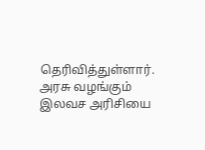தெரிவித்துள்ளார். அரசு வழங்கும் இலவச அரிசியை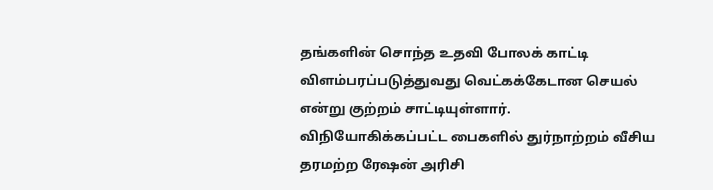தங்களின் சொந்த உதவி போலக் காட்டி விளம்பரப்படுத்துவது வெட்கக்கேடான செயல் என்று குற்றம் சாட்டியுள்ளார்.
விநியோகிக்கப்பட்ட பைகளில் துர்நாற்றம் வீசிய தரமற்ற ரேஷன் அரிசி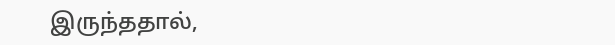இருந்ததால்,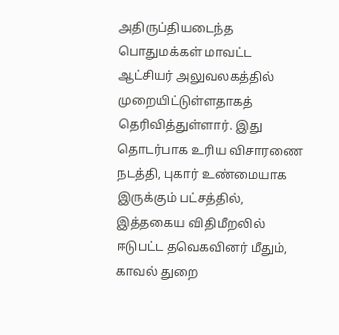அதிருப்தியடைந்த பொதுமக்கள் மாவட்ட ஆட்சியர் அலுவலகத்தில் முறையிட்டுள்ளதாகத் தெரிவித்துள்ளார். இது தொடர்பாக உரிய விசாரணை நடத்தி, புகார் உண்மையாக இருக்கும் பட்சத்தில், இத்தகைய விதிமீறலில் ஈடுபட்ட தவெகவினர் மீதும், காவல் துறை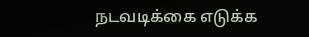நடவடிக்கை எடுக்க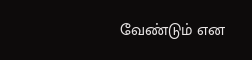வேண்டும் என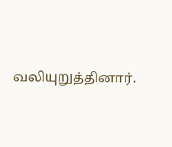வலியுறுத்தினார்.